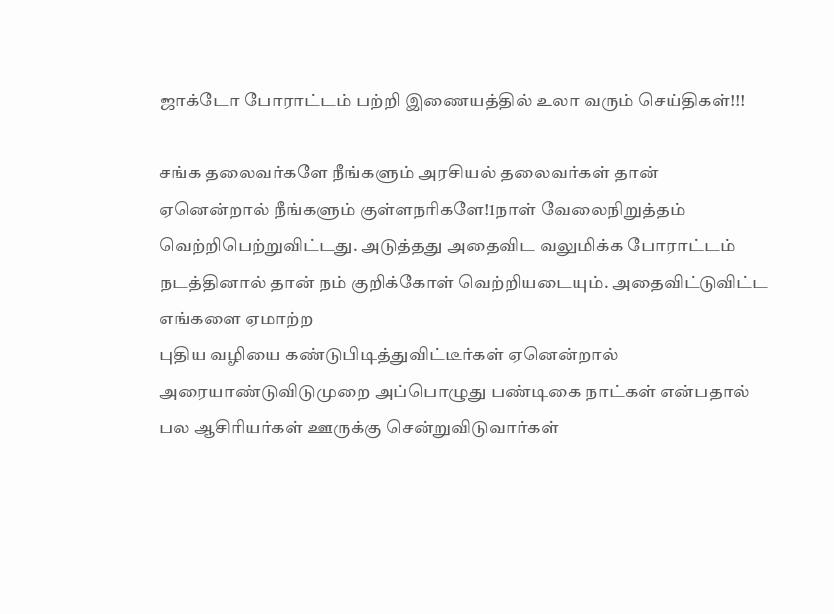ஜாக்டோ போராட்டம் பற்றி இணையத்தில் உலா வரும் செய்திகள்!!!

சங்க தலைவர்களே நீங்களும் அரசியல் தலைவர்கள் தான் ஏனென்றால் நீங்களும் குள்ளநரிகளே!1நாள் வேலைநிறுத்தம் வெற்றிபெற்றுவிட்டது. அடுத்தது அதைவிட வலுமிக்க போராட்டம் நடத்தினால் தான் நம் குறிக்கோள் வெற்றியடையும். அதைவிட்டுவிட்ட எங்களை ஏமாற்ற
புதிய வழியை கண்டுபிடித்துவிட்டீர்கள் ஏனென்றால் அரையாண்டுவிடுமுறை அப்பொழுது பண்டிகை நாட்கள் என்பதால் பல ஆசிரியர்கள் ஊருக்கு சென்றுவிடுவார்கள்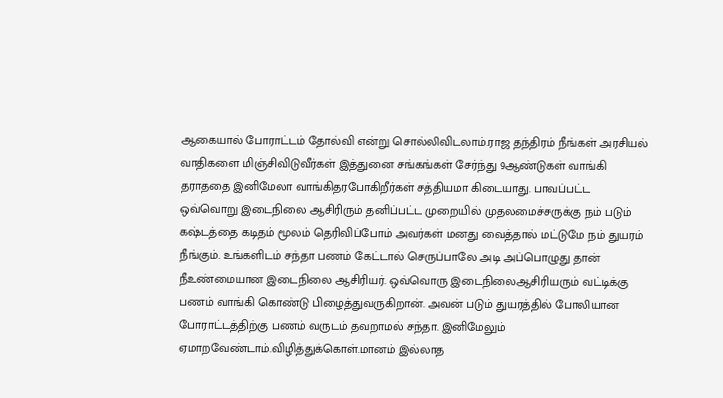ஆகையால் போராட்டம் தோல்வி என்று சொல்லிவிடலாம்.ராஜ தந்திரம் நீங்கள் அரசியல் வாதிகளை மிஞ்சிவிடுவீர்கள் இத்துனை சங்கங்கள் சேர்ந்து 9ஆண்டுகள் வாங்கி தராததை இனிமேலா வாங்கிதரபோகிறீர்கள் சத்தியமா கிடையாது. பாவப்பட்ட ஒவ்வொறு இடைநிலை ஆசிரிரும் தனிப்பட்ட முறையில் முதலமைச்சருக்கு நம் படும் கஷ்டத்தை கடிதம் மூலம் தெரிவிப்போம் அவர்கள் மனது வைத்தால் மட்டுமே நம் துயரம் நீங்கும். உங்களிடம் சந்தா பணம் கேட்டால் செருப்பாலே அடி அப்பொழுது தான் நீஉண்மையான இடைநிலை ஆசிரியர். ஒவ்வொரு இடைநிலைஆசிரியரும் வட்டிக்கு பணம் வாங்கி கொண்டு பிழைத்துவருகிறான். அவன் படும் துயரத்தில் போலியான போராட்டத்திற்கு பணம் வருடம் தவறாமல் சந்தா. இனிமேலும் ஏமாறவேண்டாம்.விழித்துக்கொள்.மானம் இல்லாத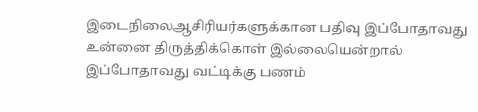இடைநிலைஆசிரியர்களுக்கான பதிவு இப்போதாவது உன்னை திருத்திக்கொள் இல்லையென்றால் இப்போதாவது வட்டிக்கு பணம்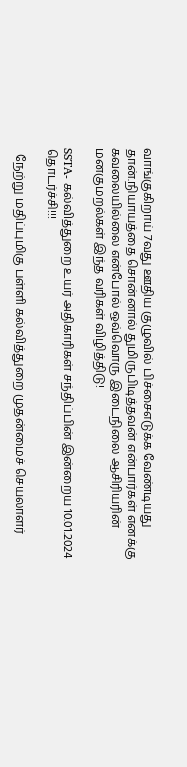வாங்குகிறாய் 7வது ஊதிய குழுவில் பிச்சைஎடுக்க வேண்டியது தான்.நியாயத்தை சொன்னால் துமிருபிடித்தவன் என்பார்கள் எனக்கு கவலையில்லை என்போல் ஒவ்வொரு இடைநிலை ஆசிரியரின் மனகுமறல்கள் இந்த வரிகள் விழித்திடு!

SSTA- கல்வித்துறை உயர் அதிகாரிகள் சந்திப்பின் இன்றைய 10.01.2024 தொடர்ச்சி!!!

  நேற்று மதிப்புமிகு பள்ளி கல்வித்துறை முதன்மைச் செயலாளர்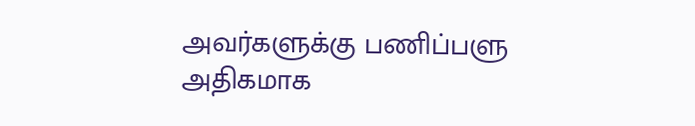அவர்களுக்கு பணிப்பளு அதிகமாக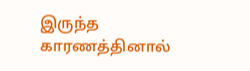இருந்த காரணத்தினால்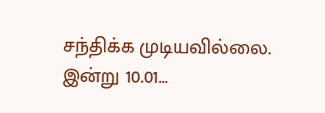சந்திக்க முடியவில்லை. இன்று 10.01...